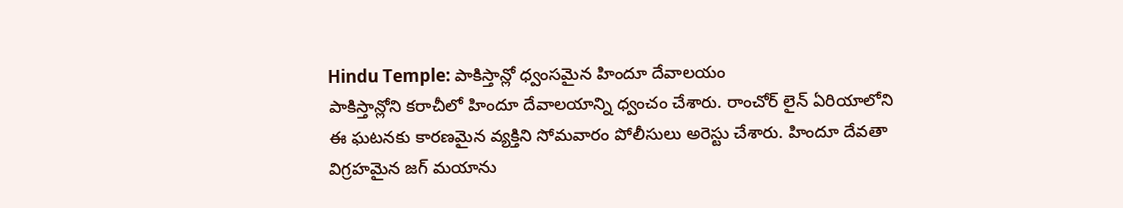Hindu Temple: పాకిస్తాన్లో ధ్వంసమైన హిందూ దేవాలయం
పాకిస్తాన్లోని కరాచీలో హిందూ దేవాలయాన్ని ధ్వంచం చేశారు. రాంచోర్ లైన్ ఏరియాలోని ఈ ఘటనకు కారణమైన వ్యక్తిని సోమవారం పోలీసులు అరెస్టు చేశారు. హిందూ దేవతా విగ్రహమైన జగ్ మయాను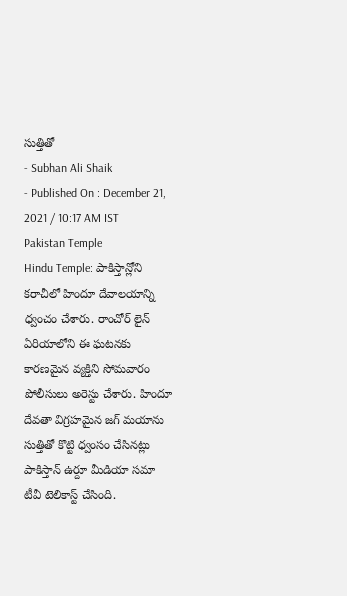సుత్తితో
- Subhan Ali Shaik
- Published On : December 21, 2021 / 10:17 AM IST
Pakistan Temple
Hindu Temple: పాకిస్తాన్లోని కరాచీలో హిందూ దేవాలయాన్ని ధ్వంచం చేశారు. రాంచోర్ లైన్ ఏరియాలోని ఈ ఘటనకు కారణమైన వ్యక్తిని సోమవారం పోలీసులు అరెస్టు చేశారు. హిందూ దేవతా విగ్రహమైన జగ్ మయాను సుత్తితో కొట్టి ధ్వంసం చేసినట్లు పాకిస్తాన్ ఉర్దూ మీడియా సమా టీవీ టెలికాస్ట్ చేసింది.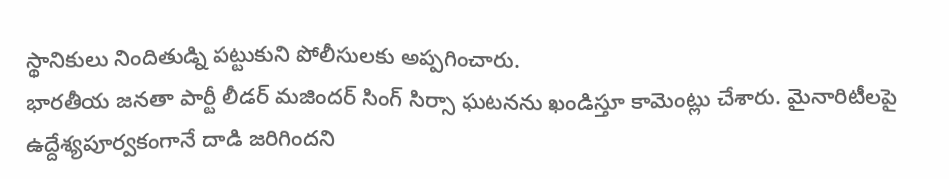స్థానికులు నిందితుడ్ని పట్టుకుని పోలీసులకు అప్పగించారు.
భారతీయ జనతా పార్టీ లీడర్ మజిందర్ సింగ్ సిర్సా ఘటనను ఖండిస్తూ కామెంట్లు చేశారు. మైనారిటీలపై ఉద్దేశ్యపూర్వకంగానే దాడి జరిగిందని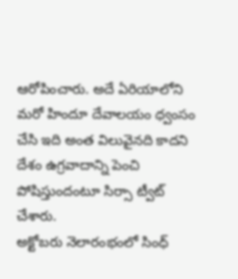ఆరోపించారు. అదే ఏరియాలోని మరో హిందూ దేవాలయం ధ్వంసం చేసి ఇది అంత విలువైనది కాదని దేశం ఉగ్రవాదాన్ని పెంచి పోషిస్తుందంటూ సిర్సా ట్వీట్ చేశారు.
అక్టోబరు నెలారంభంలో సింధ్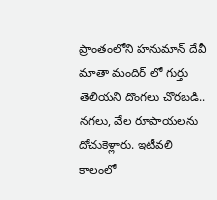ప్రాంతంలోని హనుమాన్ దేవీ మాతా మందిర్ లో గుర్తు తెలియని దొంగలు చొరబడి.. నగలు, వేల రూపాయలను దోచుకెళ్లారు. ఇటీవలి కాలంలో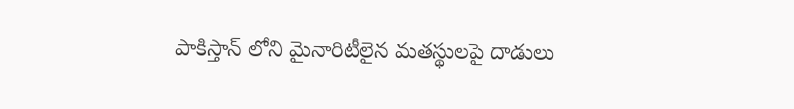పాకిస్తాన్ లోని మైనారిటీలైన మతస్థులపై దాడులు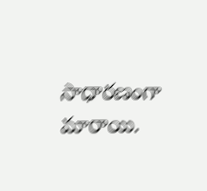సాధారణంగా మారాయి.